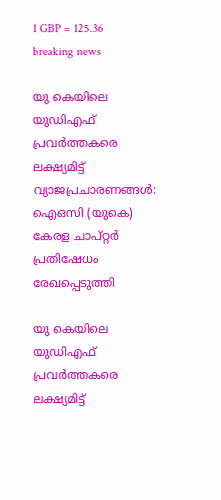1 GBP = 125.36
breaking news

യു കെയിലെ യുഡിഎഫ് പ്രവർത്തകരെ ലക്ഷ്യമിട്ട് വ്യാജപ്രചാരണങ്ങൾ: ഐഒസി (യുകെ) കേരള ചാപ്റ്റർ പ്രതിഷേധം രേഖപ്പെടുത്തി

യു കെയിലെ യുഡിഎഫ് പ്രവർത്തകരെ ലക്ഷ്യമിട്ട്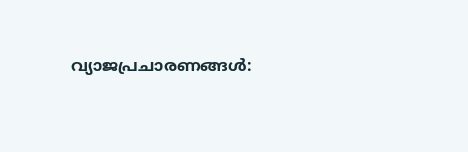വ്യാജപ്രചാരണങ്ങൾ: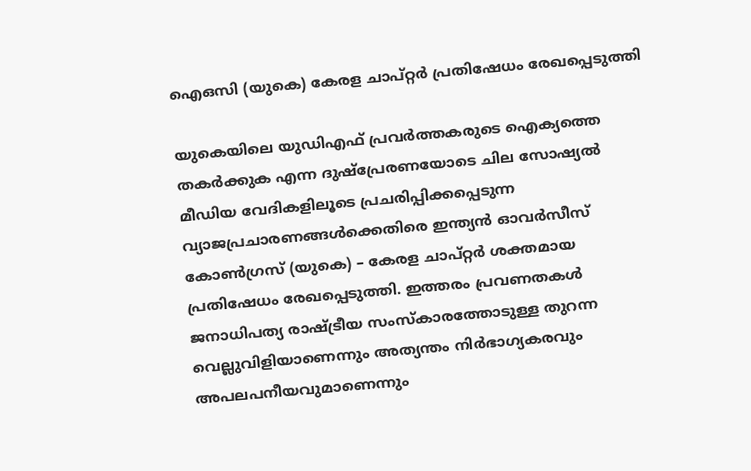ഐഒസി (യുകെ) കേരള ചാപ്റ്റർ പ്രതിഷേധം രേഖപ്പെടുത്തി

യുകെയിലെ യുഡിഎഫ് പ്രവർത്തകരുടെ ഐക്യത്തെ തകർക്കുക എന്ന ദുഷ്പ്രേരണയോടെ ചില സോഷ്യൽ മീഡിയ വേദികളിലൂടെ പ്രചരിപ്പിക്കപ്പെടുന്ന വ്യാജപ്രചാരണങ്ങൾക്കെതിരെ ഇന്ത്യൻ ഓവർസീസ് കോൺഗ്രസ് (യുകെ) – കേരള ചാപ്റ്റർ ശക്തമായ പ്രതിഷേധം രേഖപ്പെടുത്തി. ഇത്തരം പ്രവണതകൾ ജനാധിപത്യ രാഷ്ട്രീയ സംസ്കാരത്തോടുള്ള തുറന്ന വെല്ലുവിളിയാണെന്നും അത്യന്തം നിർഭാഗ്യകരവും അപലപനീയവുമാണെന്നും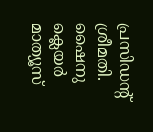പ്രസിഡന്റ് ശ്രീമതി. ഷൈനു ക്ലെയർ മാത്യൂസ്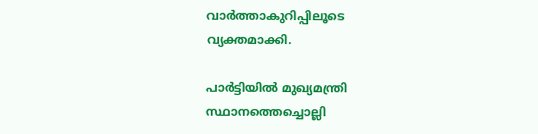വാർത്താകുറിപ്പിലൂടെ വ്യക്തമാക്കി.

പാർട്ടിയിൽ മുഖ്യമന്ത്രി സ്ഥാനത്തെച്ചൊല്ലി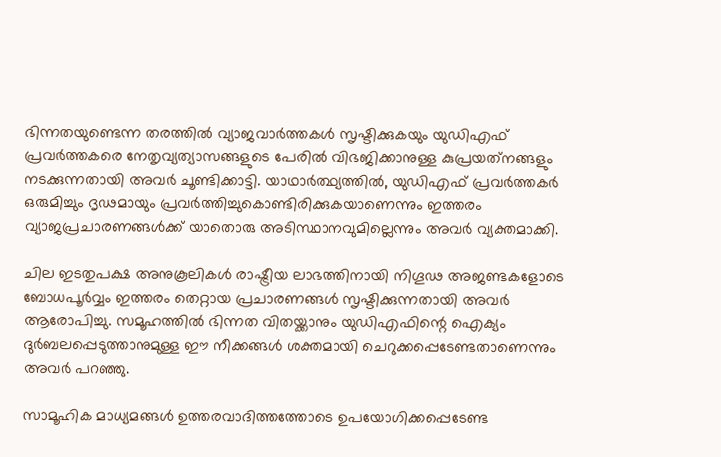ഭിന്നതയുണ്ടെന്ന തരത്തിൽ വ്യാജവാർത്തകൾ സൃഷ്ടിക്കുകയും യുഡിഎഫ് പ്രവർത്തകരെ നേതൃവ്യത്യാസങ്ങളുടെ പേരിൽ വിഭജിക്കാനുള്ള കുപ്രയത്‌നങ്ങളും നടക്കുന്നതായി അവർ ചൂണ്ടിക്കാട്ടി. യാഥാർത്ഥ്യത്തിൽ, യുഡിഎഫ് പ്രവർത്തകർ ഒരുമിച്ചും ദൃഢമായും പ്രവർത്തിച്ചുകൊണ്ടിരിക്കുകയാണെന്നും ഇത്തരം വ്യാജപ്രചാരണങ്ങൾക്ക് യാതൊരു അടിസ്ഥാനവുമില്ലെന്നും അവർ വ്യക്തമാക്കി.

ചില ഇടതുപക്ഷ അനുകൂലികൾ രാഷ്ട്രീയ ലാഭത്തിനായി നിഗൂഢ അജണ്ടകളോടെ ബോധപൂർവ്വം ഇത്തരം തെറ്റായ പ്രചാരണങ്ങൾ സൃഷ്ടിക്കുന്നതായി അവർ ആരോപിച്ചു. സമൂഹത്തിൽ ഭിന്നത വിതയ്ക്കാനും യുഡിഎഫിന്റെ ഐക്യം ദുർബലപ്പെടുത്താനുമുള്ള ഈ നീക്കങ്ങൾ ശക്തമായി ചെറുക്കപ്പെടേണ്ടതാണെന്നും അവർ പറഞ്ഞു.

സാമൂഹിക മാധ്യമങ്ങൾ ഉത്തരവാദിത്തത്തോടെ ഉപയോഗിക്കപ്പെടേണ്ട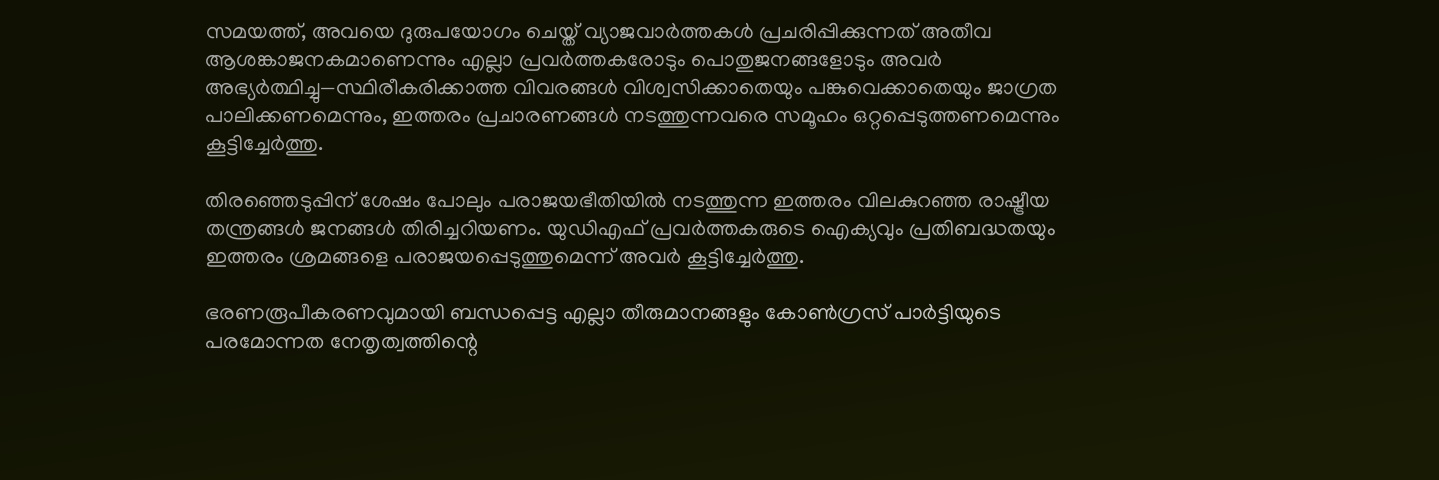സമയത്ത്, അവയെ ദുരുപയോഗം ചെയ്ത് വ്യാജവാർത്തകൾ പ്രചരിപ്പിക്കുന്നത് അതീവ ആശങ്കാജനകമാണെന്നും എല്ലാ പ്രവർത്തകരോടും പൊതുജനങ്ങളോടും അവർ അഭ്യർത്ഥിച്ചു—സ്ഥിരീകരിക്കാത്ത വിവരങ്ങൾ വിശ്വസിക്കാതെയും പങ്കുവെക്കാതെയും ജാഗ്രത പാലിക്കണമെന്നും, ഇത്തരം പ്രചാരണങ്ങൾ നടത്തുന്നവരെ സമൂഹം ഒറ്റപ്പെടുത്തണമെന്നും കൂട്ടിച്ചേർത്തു.

തിരഞ്ഞെടുപ്പിന് ശേഷം പോലും പരാജയഭീതിയിൽ നടത്തുന്ന ഇത്തരം വിലകുറഞ്ഞ രാഷ്ട്രീയ തന്ത്രങ്ങൾ ജനങ്ങൾ തിരിച്ചറിയണം. യുഡിഎഫ് പ്രവർത്തകരുടെ ഐക്യവും പ്രതിബദ്ധതയും ഇത്തരം ശ്രമങ്ങളെ പരാജയപ്പെടുത്തുമെന്ന് അവർ കൂട്ടിച്ചേർത്തു.

ഭരണരൂപീകരണവുമായി ബന്ധപ്പെട്ട എല്ലാ തീരുമാനങ്ങളും കോൺഗ്രസ് പാർട്ടിയുടെ പരമോന്നത നേതൃത്വത്തിന്റെ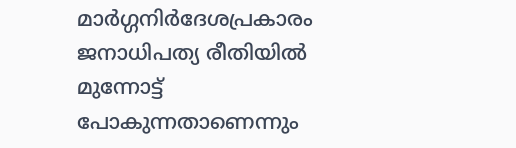മാർഗ്ഗനിർദേശപ്രകാരം ജനാധിപത്യ രീതിയിൽ മുന്നോട്ട് പോകുന്നതാണെന്നും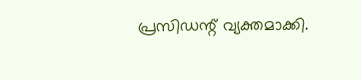പ്രസിഡന്റ് വ്യക്തമാക്കി.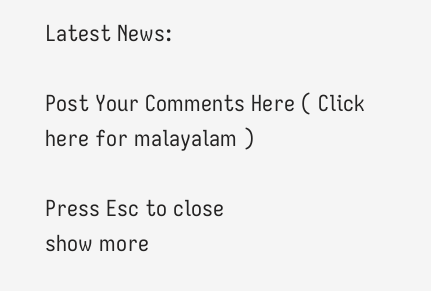Latest News:

Post Your Comments Here ( Click here for malayalam )

Press Esc to close
show more